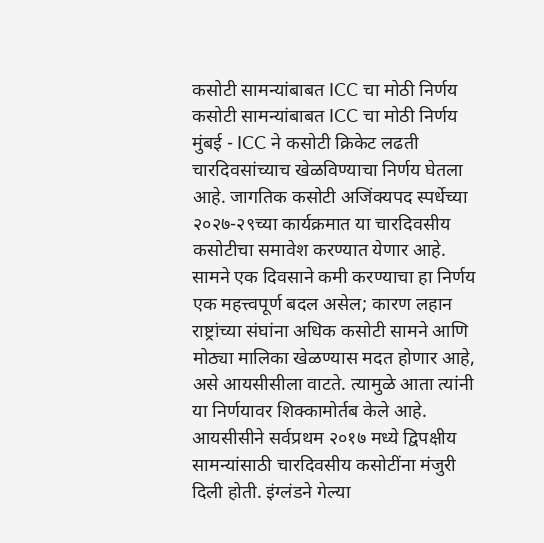कसोटी सामन्यांबाबत ICC चा मोठी निर्णय
कसोटी सामन्यांबाबत ICC चा मोठी निर्णय
मुंबई - ICC ने कसोटी क्रिकेट लढती चारदिवसांच्याच खेळविण्याचा निर्णय घेतला आहे. जागतिक कसोटी अजिंक्यपद स्पर्धेच्या २०२७-२९च्या कार्यक्रमात या चारदिवसीय कसोटीचा समावेश करण्यात येणार आहे. सामने एक दिवसाने कमी करण्याचा हा निर्णय एक महत्त्वपूर्ण बदल असेल; कारण लहान राष्ट्रांच्या संघांना अधिक कसोटी सामने आणि मोठ्या मालिका खेळण्यास मदत होणार आहे, असे आयसीसीला वाटते. त्यामुळे आता त्यांनी या निर्णयावर शिक्कामोर्तब केले आहे.
आयसीसीने सर्वप्रथम २०१७ मध्ये द्विपक्षीय सामन्यांसाठी चारदिवसीय कसोटींना मंजुरी दिली होती. इंग्लंडने गेल्या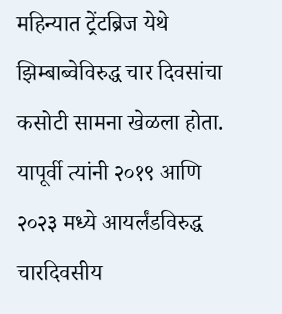महिन्यात ट्रेंटब्रिज येथे झिम्बाब्वेविरुद्ध चार दिवसांचा कसोटी सामना खेळला होता. यापूर्वी त्यांनी २०१९ आणि २०२३ मध्ये आयर्लंडविरुद्ध चारदिवसीय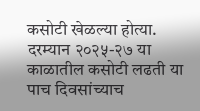कसोटी खेळल्या होत्या.
दरम्यान २०२५-२७ या काळातील कसोटी लढती या पाच दिवसांच्याच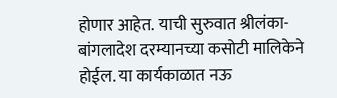होणार आहेत. याची सुरुवात श्रीलंका-बांगलादेश दरम्यानच्या कसोटी मालिकेने होईल. या कार्यकाळात नऊ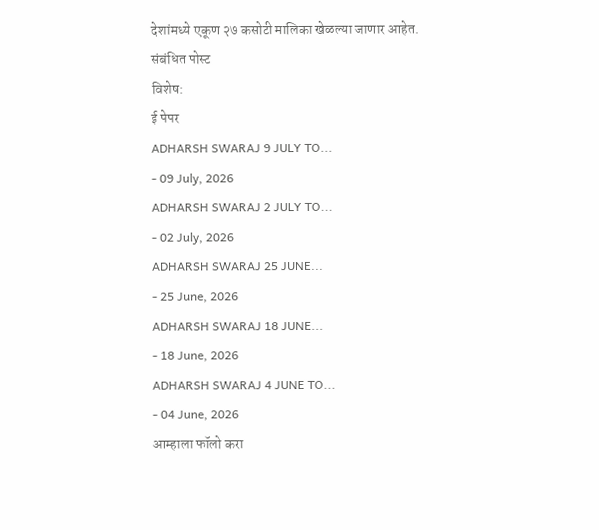देशांमध्ये एकूण २७ कसोटी मालिका खेळल्या जाणार आहेत.
संबंधित पोस्ट
विशेष:
ई पेपर
ADHARSH SWARAJ 9 JULY TO...
- 09 July, 2026
ADHARSH SWARAJ 2 JULY TO...
- 02 July, 2026
ADHARSH SWARAJ 25 JUNE...
- 25 June, 2026
ADHARSH SWARAJ 18 JUNE...
- 18 June, 2026
ADHARSH SWARAJ 4 JUNE TO...
- 04 June, 2026
आम्हाला फॉलो करा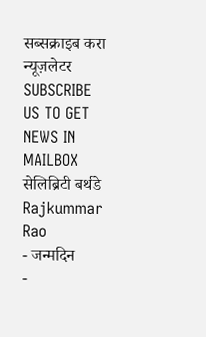सब्सक्राइब करा न्यूज़लेटर
SUBSCRIBE US TO GET NEWS IN MAILBOX
सेलिब्रिटी बर्थडे
Rajkummar Rao
- जन्मदिन
-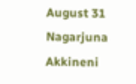August 31
Nagarjuna Akkineni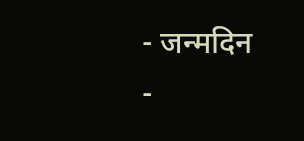- जन्मदिन
-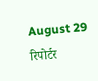August 29
रिपोर्टर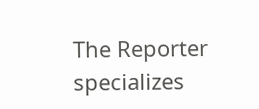The Reporter specializes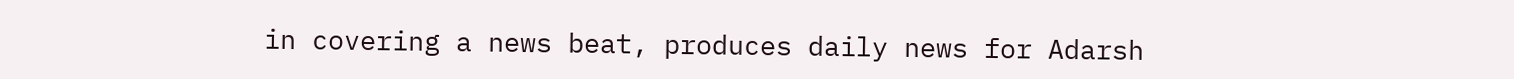in covering a news beat, produces daily news for Adarsh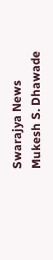Swarajya News
Mukesh S. Dhawade